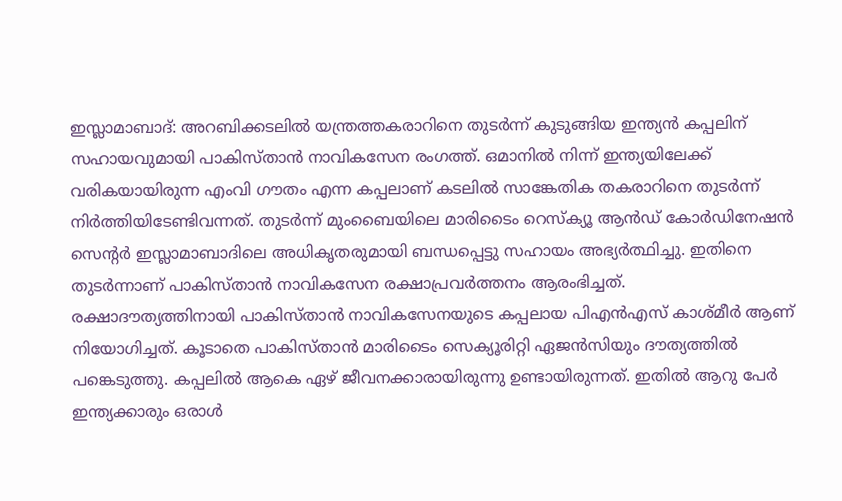ഇസ്ലാമാബാദ്: അറബിക്കടലിൽ യന്ത്രത്തകരാറിനെ തുടർന്ന് കുടുങ്ങിയ ഇന്ത്യൻ കപ്പലിന് സഹായവുമായി പാകിസ്താൻ നാവികസേന രംഗത്ത്. ഒമാനിൽ നിന്ന് ഇന്ത്യയിലേക്ക് വരികയായിരുന്ന എംവി ഗൗതം എന്ന കപ്പലാണ് കടലിൽ സാങ്കേതിക തകരാറിനെ തുടർന്ന് നിർത്തിയിടേണ്ടിവന്നത്. തുടർന്ന് മുംബൈയിലെ മാരിടൈം റെസ്ക്യൂ ആൻഡ് കോർഡിനേഷൻ സെന്റർ ഇസ്ലാമാബാദിലെ അധികൃതരുമായി ബന്ധപ്പെട്ടു സഹായം അഭ്യർത്ഥിച്ചു. ഇതിനെ തുടർന്നാണ് പാകിസ്താൻ നാവികസേന രക്ഷാപ്രവർത്തനം ആരംഭിച്ചത്.
രക്ഷാദൗത്യത്തിനായി പാകിസ്താൻ നാവികസേനയുടെ കപ്പലായ പിഎൻഎസ് കാശ്മീർ ആണ് നിയോഗിച്ചത്. കൂടാതെ പാകിസ്താൻ മാരിടൈം സെക്യൂരിറ്റി ഏജൻസിയും ദൗത്യത്തിൽ പങ്കെടുത്തു. കപ്പലിൽ ആകെ ഏഴ് ജീവനക്കാരായിരുന്നു ഉണ്ടായിരുന്നത്. ഇതിൽ ആറു പേർ ഇന്ത്യക്കാരും ഒരാൾ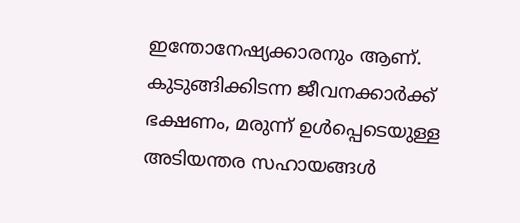ഇന്തോനേഷ്യക്കാരനും ആണ്.
കുടുങ്ങിക്കിടന്ന ജീവനക്കാർക്ക് ഭക്ഷണം, മരുന്ന് ഉൾപ്പെടെയുള്ള അടിയന്തര സഹായങ്ങൾ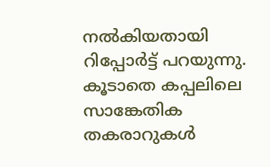നൽകിയതായി റിപ്പോർട്ട് പറയുന്നു. കൂടാതെ കപ്പലിലെ സാങ്കേതിക തകരാറുകൾ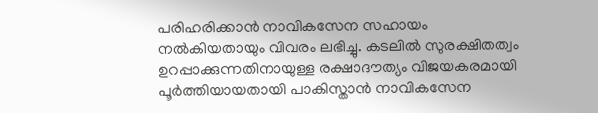പരിഹരിക്കാൻ നാവികസേന സഹായം നൽകിയതായും വിവരം ലഭിച്ചു. കടലിൽ സുരക്ഷിതത്വം ഉറപ്പാക്കുന്നതിനായുള്ള രക്ഷാദൗത്യം വിജയകരമായി പൂർത്തിയായതായി പാകിസ്താൻ നാവികസേന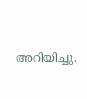അറിയിച്ചു.